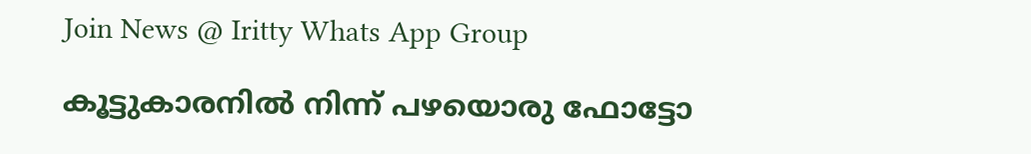Join News @ Iritty Whats App Group

കൂട്ടുകാരനില്‍ നിന്ന് പഴയൊരു ഫോട്ടോ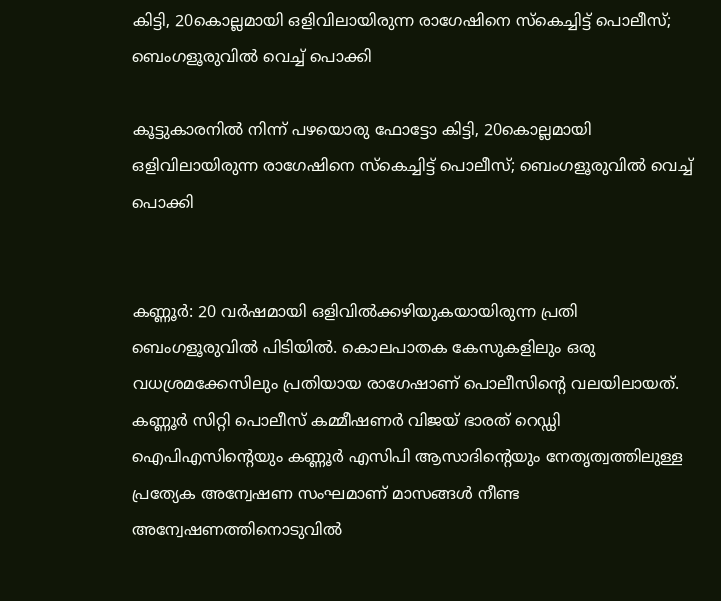കിട്ടി, 20കൊല്ലമായി ഒളിവിലായിരുന്ന രാഗേഷിനെ സ്കെച്ചിട്ട് പൊലീസ്; ബെംഗളൂരുവിൽ വെച്ച് പൊക്കി

കൂട്ടുകാരനില്‍ നിന്ന് പഴയൊരു ഫോട്ടോ കിട്ടി, 20കൊല്ലമായി ഒളിവിലായിരുന്ന രാഗേഷിനെ സ്കെച്ചിട്ട് പൊലീസ്; ബെംഗളൂരുവിൽ വെച്ച് പൊക്കി


കണ്ണൂർ: 20 വർഷമായി ഒളിവിൽക്കഴിയുകയായിരുന്ന പ്രതി ബെംഗളൂരുവില്‍ പിടിയില്‍. കൊലപാതക കേസുകളിലും ഒരു വധശ്രമക്കേസിലും പ്രതിയായ രാഗേഷാണ് പൊലീസിന്‍റെ വലയിലായത്. കണ്ണൂർ സിറ്റി പൊലീസ് കമ്മീഷണർ വിജയ് ഭാരത് റെഡ്ഡി ഐപിഎസിന്‍റെയും കണ്ണൂർ എസിപി ആസാദിന്‍റെയും നേതൃത്വത്തിലുള്ള പ്രത്യേക അന്വേഷണ സംഘമാണ് മാസങ്ങൾ നീണ്ട അന്വേഷണത്തിനൊടുവിൽ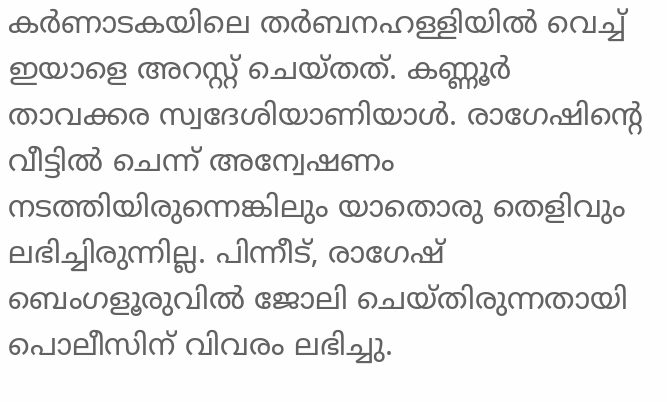കർണാടകയിലെ തർബനഹള്ളിയിൽ വെച്ച് ഇയാളെ അറസ്റ്റ് ചെയ്തത്. കണ്ണൂർ താവക്കര സ്വദേശിയാണിയാൾ. രാഗേഷിന്‍റെ വീട്ടിൽ ചെന്ന് അന്വേഷണം നടത്തിയിരുന്നെങ്കിലും യാതൊരു തെളിവും ലഭിച്ചിരുന്നില്ല. പിന്നീട്, രാഗേഷ് ബെംഗളൂരുവില്‍ ജോലി ചെയ്തിരുന്നതായി പൊലീസിന് വിവരം ലഭിച്ചു.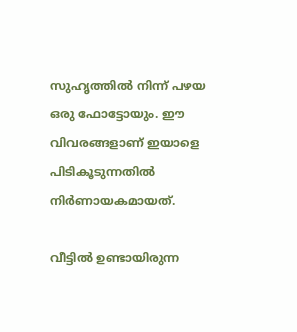സുഹൃത്തിൽ നിന്ന് പഴയ ഒരു ഫോട്ടോയും. ഈ വിവരങ്ങളാണ് ഇയാളെ പിടികൂടുന്നതില്‍ നിർണായകമായത്.

വീട്ടിൽ ഉണ്ടായിരുന്ന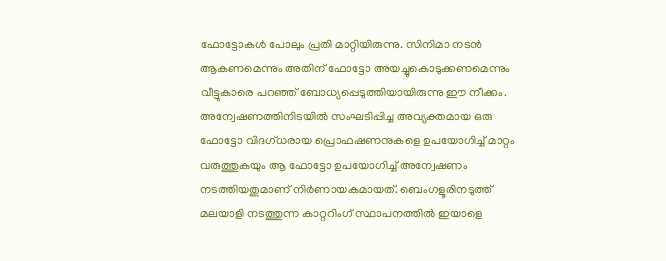ഫോട്ടോകൾ പോലും പ്രതി മാറ്റിയിരുന്നു. സിനിമാ നടൻ ആകണമെന്നും അതിന് ഫോട്ടോ അയച്ചുകൊടുക്കണമെന്നും വീട്ടുകാരെ പറഞ്ഞ് ബോധ്യപ്പെടുത്തിയായിരുന്നു ഈ നീക്കം. അന്വേഷണത്തിനിടയിൽ സംഘടിപ്പിച്ച അവ്യക്തമായ ഒരു ഫോട്ടോ വിദഗ്ധരായ പ്രൊഫഷണനുകളെ ഉപയോഗിച്ച് മാറ്റം വരുത്തുകയും ആ ഫോട്ടോ ഉപയോഗിച്ച് അന്വേഷണം നടത്തിയതുമാണ് നിർണായകമായത്. ബെംഗളൂരിനടുത്ത് മലയാളി നടത്തുന്ന കാറ്ററിംഗ് സ്ഥാപനത്തിൽ ഇയാളെ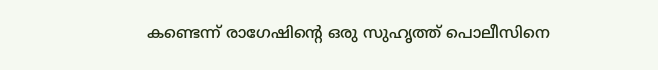കണ്ടെന്ന് രാഗേഷിന്‍റെ ഒരു സുഹൃത്ത് പൊലീസിനെ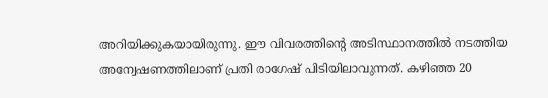അറിയിക്കുകയായിരുന്നു. ഈ വിവരത്തിന്‍റെ അടിസ്ഥാനത്തില്‍ നടത്തിയ അന്വേഷണത്തിലാണ് പ്രതി രാഗേഷ് പിടിയിലാവുന്നത്. കഴിഞ്ഞ 20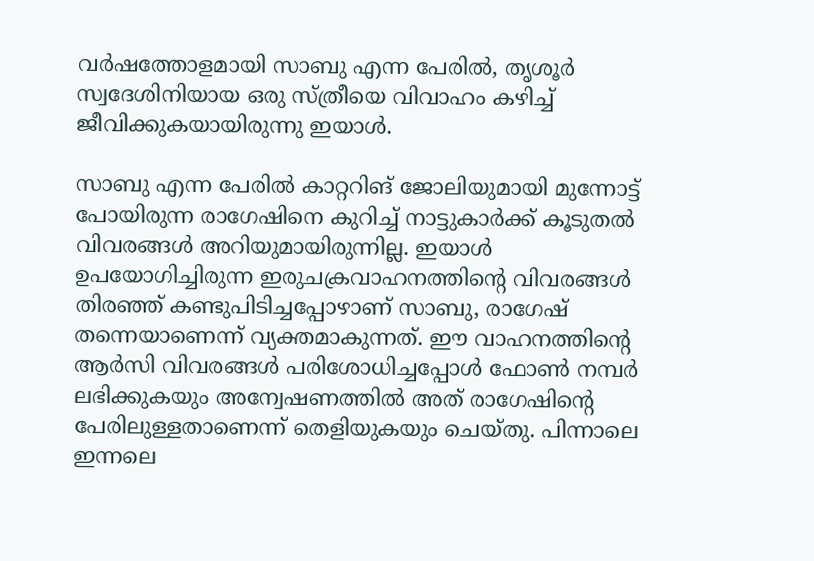വർഷത്തോളമായി സാബു എന്ന പേരില്‍, തൃശൂർ സ്വദേശിനിയായ ഒരു സ്ത്രീയെ വിവാഹം കഴിച്ച് ജീവിക്കുകയായിരുന്നു ഇയാൾ.

സാബു എന്ന പേരില്‍ കാറ്ററിങ് ജോലിയുമായി മുന്നോട്ട് പോയിരുന്ന രാഗേഷിനെ കുറിച്ച് നാട്ടുകാർക്ക് കൂടുതല്‍ വിവരങ്ങൾ അറിയുമായിരുന്നില്ല. ഇയാൾ ഉപയോഗിച്ചിരുന്ന ഇരുചക്രവാഹനത്തിന്‍റെ വിവരങ്ങൾ തിരഞ്ഞ് കണ്ടുപിടിച്ചപ്പോഴാണ് സാബു, രാഗേഷ് തന്നെയാണെന്ന് വ്യക്തമാകുന്നത്. ഈ വാഹനത്തിന്‍റെ ആർസി വിവരങ്ങൾ പരിശോധിച്ചപ്പോൾ ഫോണ്‍ നമ്പർ ലഭിക്കുകയും അന്വേഷണത്തില്‍ അത് രാഗേഷിന്‍റെ പേരിലുള്ളതാണെന്ന് തെളിയുകയും ചെയ്തു. പിന്നാലെ ഇന്നലെ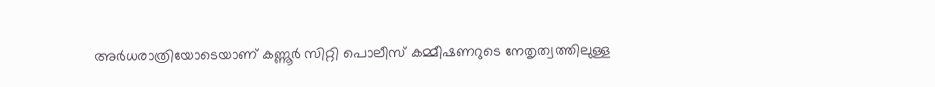അർധരാത്രിയോടെയാണ് കണ്ണൂർ സിറ്റി പൊലീസ് കമ്മീഷണറുടെ നേതൃത്വത്തിലുള്ള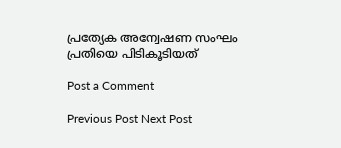പ്രത്യേക അന്വേഷണ സംഘം പ്രതിയെ പിടികൂടിയത്

Post a Comment

Previous Post Next Post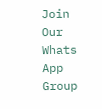Join Our Whats App Group